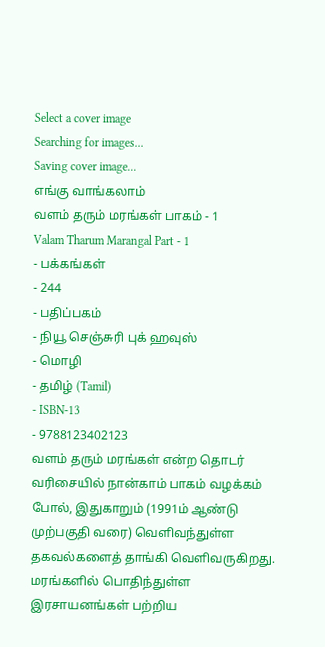Select a cover image
Searching for images...
Saving cover image...
எங்கு வாங்கலாம்
வளம் தரும் மரங்கள் பாகம் - 1
Valam Tharum Marangal Part - 1
- பக்கங்கள்
- 244
- பதிப்பகம்
- நியூ செஞ்சுரி புக் ஹவுஸ்
- மொழி
- தமிழ் (Tamil)
- ISBN-13
- 9788123402123
வளம் தரும் மரங்கள் என்ற தொடர் வரிசையில் நான்காம் பாகம் வழக்கம் போல், இதுகாறும் (1991ம் ஆண்டு முற்பகுதி வரை) வெளிவந்துள்ள தகவல்களைத் தாங்கி வெளிவருகிறது. மரங்களில் பொதிந்துள்ள இரசாயனங்கள் பற்றிய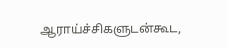ஆராய்ச்சிகளுடன்கூட,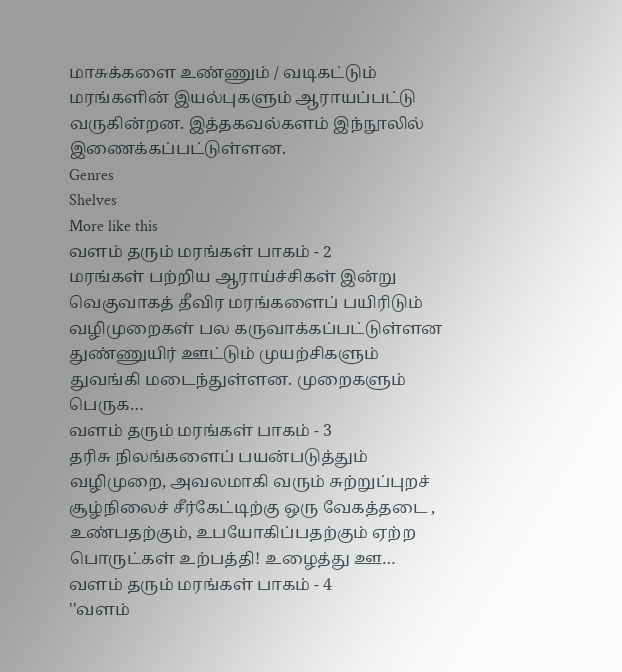மாசுக்களை உண்ணும் / வடிகட்டும் மரங்களின் இயல்புகளும் ஆராயப்பட்டு வருகின்றன. இத்தகவல்களம் இந்நூலில் இணைக்கப்பட்டுள்ளன.
Genres
Shelves
More like this
வளம் தரும் மரங்கள் பாகம் - 2
மரங்கள் பற்றிய ஆராய்ச்சிகள் இன்று வெகுவாகத் தீவிர மரங்களைப் பயிரிடும் வழிமுறைகள் பல கருவாக்கப்பட்டுள்ளன துண்ணுயிர் ஊட்டும் முயற்சிகளும் துவங்கி மடைந்துள்ளன. முறைகளும் பெருக…
வளம் தரும் மரங்கள் பாகம் - 3
தரிசு நிலங்களைப் பயன்படுத்தும் வழிமுறை, அவலமாகி வரும் சுற்றுப்புறச் சூழ்நிலைச் சீர்கேட்டிற்கு ஒரு வேகத்தடை , உண்பதற்கும், உபயோகிப்பதற்கும் ஏற்ற பொருட்கள் உற்பத்தி! உழைத்து ஊ…
வளம் தரும் மரங்கள் பாகம் - 4
''வளம்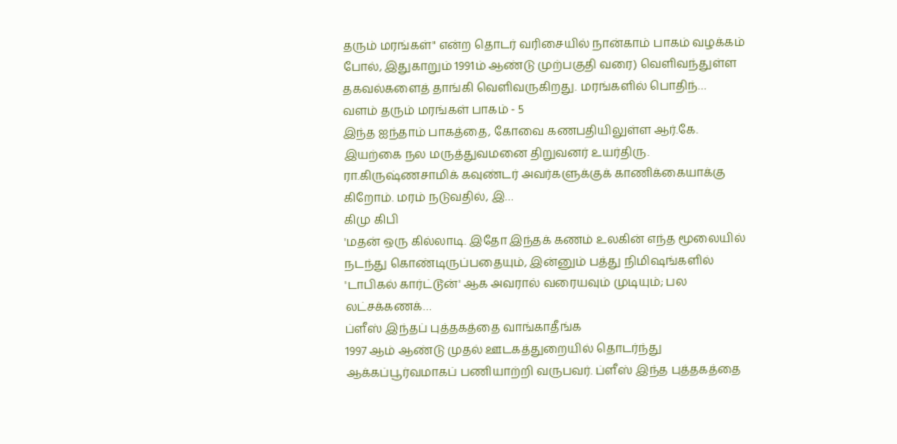தரும் மரங்கள்" என்ற தொடர் வரிசையில் நான்காம் பாகம் வழக்கம் போல், இதுகாறும் 1991ம் ஆண்டு முற்பகுதி வரை) வெளிவந்துள்ள தகவல்களைத் தாங்கி வெளிவருகிறது. மரங்களில் பொதிந்…
வளம் தரும் மரங்கள் பாகம் - 5
இந்த ஐந்தாம் பாகத்தை, கோவை கணபதியிலுள்ள ஆர்.கே. இயற்கை நல மருத்துவமனை திறுவனர் உயர்திரு. ரா.கிருஷ்ணசாமிக் கவுண்டர் அவர்களுக்குக் காணிக்கையாக்கு கிறோம். மரம் நடுவதில், இ…
கிமு கிபி
'மதன் ஒரு கில்லாடி. இதோ இந்தக் கணம் உலகின் எந்த மூலையில் நடந்து கொண்டிருப்பதையும், இன்னும் பத்து நிமிஷங்களில் 'டாபிகல் கார்ட்டூன்' ஆக அவரால் வரையவும் முடியும்; பல லட்சக்கணக்…
ப்ளீஸ் இந்தப் புத்தகத்தை வாங்காதீங்க
1997 ஆம் ஆண்டு முதல் ஊடகத்துறையில் தொடர்ந்து ஆக்கப்பூர்வமாகப் பணியாற்றி வருபவர். ப்ளீஸ் இந்த புத்தகத்தை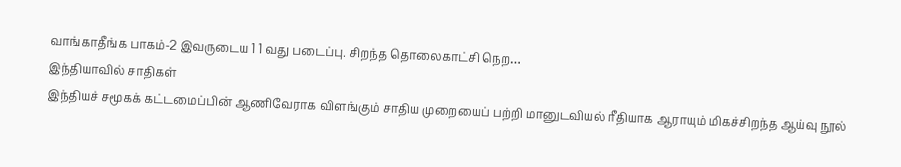வாங்காதீங்க பாகம்-2 இவருடைய 1 1 வது படைப்பு. சிறந்த தொலைகாட்சி நெற…
இந்தியாவில் சாதிகள்
இந்தியச் சமூகக் கட்டமைப்பின் ஆணிவேராக விளங்கும் சாதிய முறையைப் பற்றி மானுடவியல் ரீதியாக ஆராயும் மிகச்சிறந்த ஆய்வு நூல்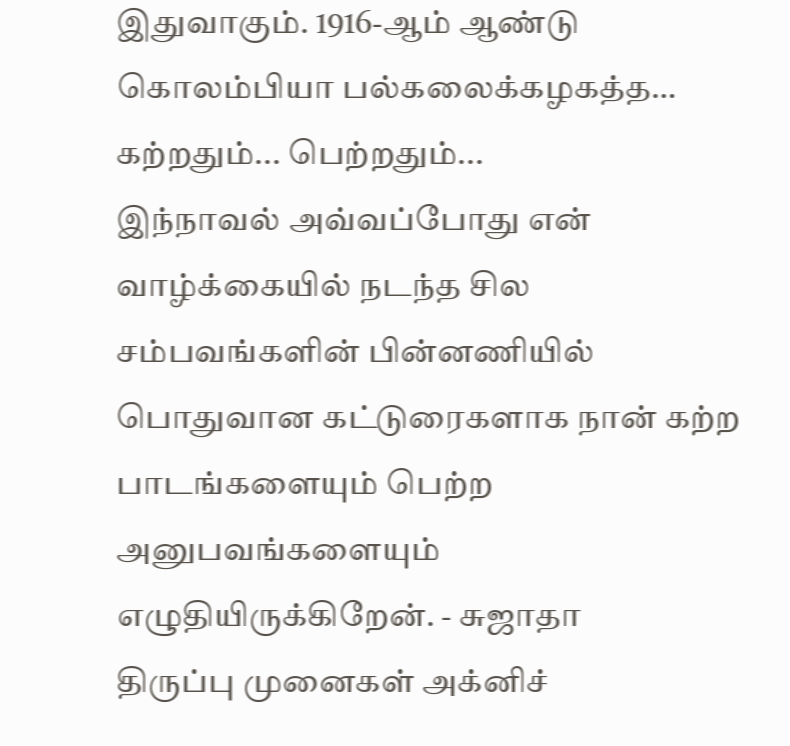இதுவாகும். 1916-ஆம் ஆண்டு கொலம்பியா பல்கலைக்கழகத்த…
கற்றதும்... பெற்றதும்...
இந்நாவல் அவ்வப்போது என் வாழ்க்கையில் நடந்த சில சம்பவங்களின் பின்னணியில் பொதுவான கட்டுரைகளாக நான் கற்ற பாடங்களையும் பெற்ற அனுபவங்களையும் எழுதியிருக்கிறேன். - சுஜாதா
திருப்பு முனைகள் அக்னிச்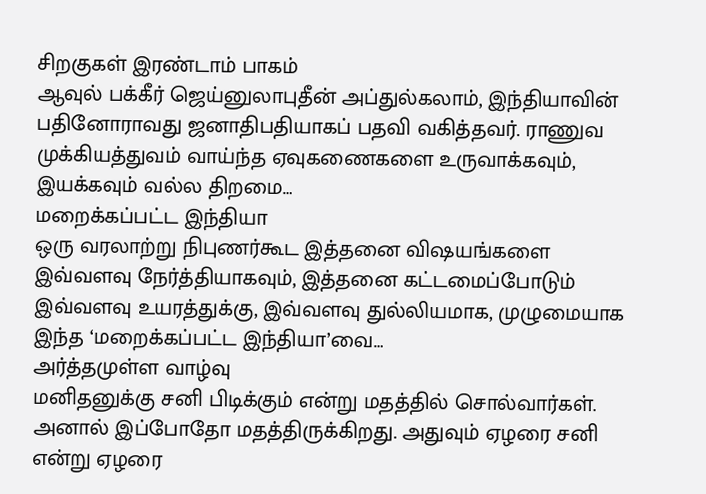சிறகுகள் இரண்டாம் பாகம்
ஆவுல் பக்கீர் ஜெய்னுலாபுதீன் அப்துல்கலாம், இந்தியாவின் பதினோராவது ஜனாதிபதியாகப் பதவி வகித்தவர். ராணுவ முக்கியத்துவம் வாய்ந்த ஏவுகணைகளை உருவாக்கவும், இயக்கவும் வல்ல திறமை…
மறைக்கப்பட்ட இந்தியா
ஒரு வரலாற்று நிபுணர்கூட இத்தனை விஷயங்களை இவ்வளவு நேர்த்தியாகவும், இத்தனை கட்டமைப்போடும் இவ்வளவு உயரத்துக்கு, இவ்வளவு துல்லியமாக, முழுமையாக இந்த ‘மறைக்கப்பட்ட இந்தியா’வை…
அர்த்தமுள்ள வாழ்வு
மனிதனுக்கு சனி பிடிக்கும் என்று மதத்தில் சொல்வார்கள். அனால் இப்போதோ மதத்திருக்கிறது. அதுவும் ஏழரை சனி என்று ஏழரை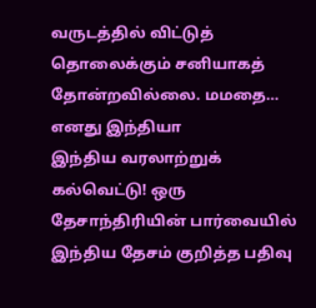வருடத்தில் விட்டுத் தொலைக்கும் சனியாகத் தோன்றவில்லை. மமதை…
எனது இந்தியா
இந்திய வரலாற்றுக் கல்வெட்டு! ஒரு தேசாந்திரியின் பார்வையில் இந்திய தேசம் குறித்த பதிவு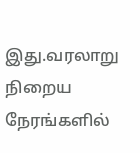இது.வரலாறு நிறைய நேரங்களில்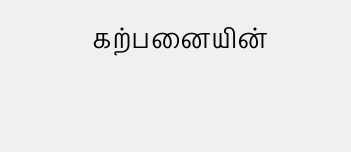கற்பனையின்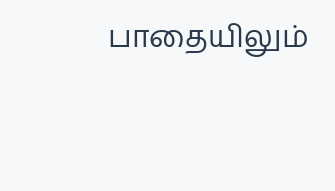பாதையிலும்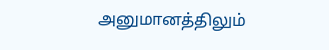அனுமானத்திலும்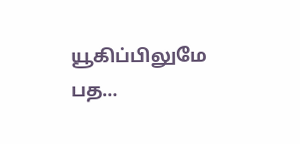யூகிப்பிலுமே பத…